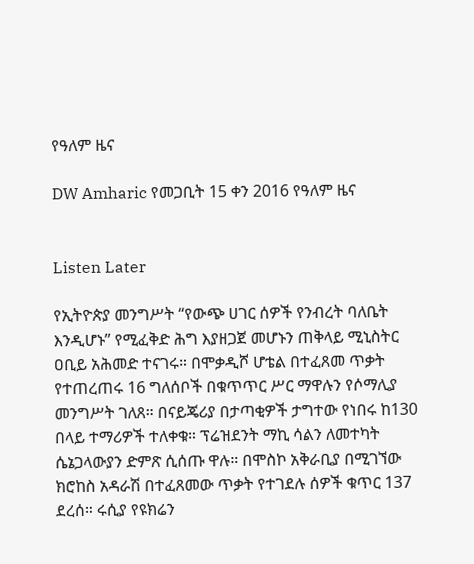የዓለም ዜና

DW Amharic የመጋቢት 15 ቀን 2016 የዓለም ዜና


Listen Later

የኢትዮጵያ መንግሥት “የውጭ ሀገር ሰዎች የንብረት ባለቤት እንዲሆኑ” የሚፈቅድ ሕግ እያዘጋጀ መሆኑን ጠቅላይ ሚኒስትር ዐቢይ አሕመድ ተናገሩ። በሞቃዲሾ ሆቴል በተፈጸመ ጥቃት የተጠረጠሩ 16 ግለሰቦች በቁጥጥር ሥር ማዋሉን የሶማሊያ መንግሥት ገለጸ። በናይጄሪያ በታጣቂዎች ታግተው የነበሩ ከ130 በላይ ተማሪዎች ተለቀቁ። ፕሬዝደንት ማኪ ሳልን ለመተካት ሴኔጋላውያን ድምጽ ሲሰጡ ዋሉ። በሞስኮ አቅራቢያ በሚገኘው ክሮከስ አዳራሽ በተፈጸመው ጥቃት የተገደሉ ሰዎች ቁጥር 137 ደረሰ። ሩሲያ የዩክሬን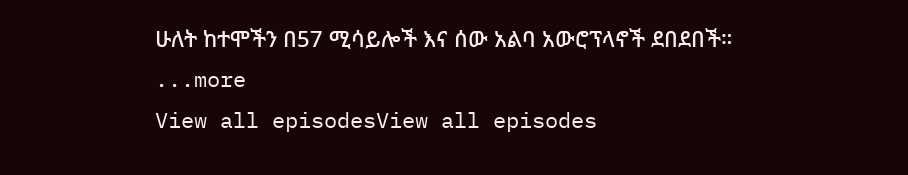ሁለት ከተሞችን በ57 ሚሳይሎች እና ሰው አልባ አውሮፕላኖች ደበደበች።
...more
View all episodesView all episodes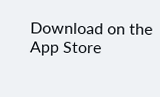Download on the App Store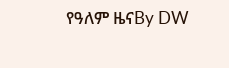የዓለም ዜናBy DW